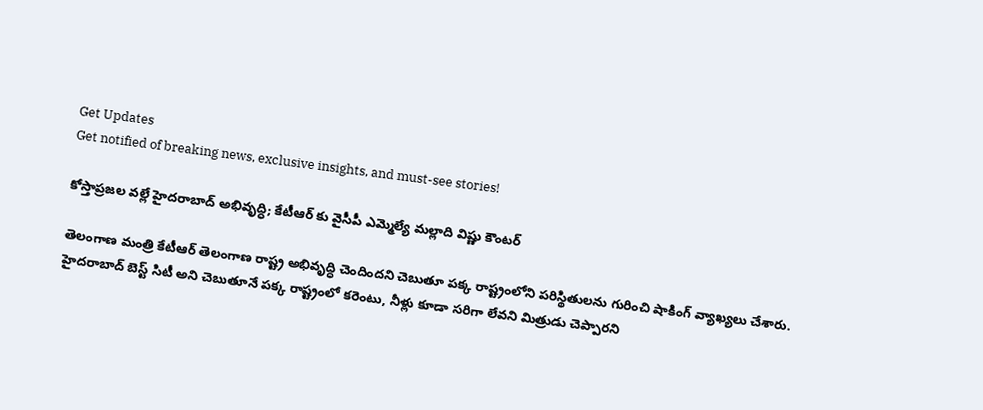Get Updates
Get notified of breaking news, exclusive insights, and must-see stories!

కోస్తాప్రజల వల్లే హైదరాబాద్ అభివృద్ధి; కేటీఆర్ కు వైసీపీ ఎమ్మెల్యే మల్లాది విష్ణు కౌంటర్

తెలంగాణ మంత్రి కేటీఆర్ తెలంగాణ రాష్ట్ర అభివృద్ధి చెందిందని చెబుతూ పక్క రాష్ట్రంలోని పరిస్థితులను గురించి షాకింగ్ వ్యాఖ్యలు చేశారు. హైదరాబాద్ బెస్ట్ సిటీ అని చెబుతూనే పక్క రాష్ట్రంలో కరెంటు, నీళ్లు కూడా సరిగా లేవని మిత్రుడు చెప్పారని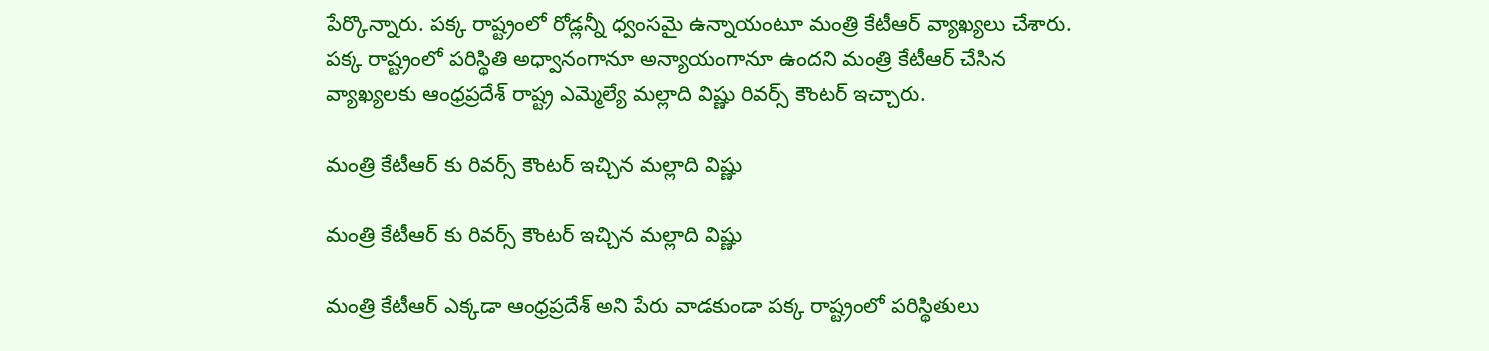పేర్కొన్నారు. పక్క రాష్ట్రంలో రోడ్లన్నీ ధ్వంసమై ఉన్నాయంటూ మంత్రి కేటీఆర్ వ్యాఖ్యలు చేశారు. పక్క రాష్ట్రంలో పరిస్థితి అధ్వానంగానూ అన్యాయంగానూ ఉందని మంత్రి కేటీఆర్ చేసిన వ్యాఖ్యలకు ఆంధ్రప్రదేశ్ రాష్ట్ర ఎమ్మెల్యే మల్లాది విష్ణు రివర్స్ కౌంటర్ ఇచ్చారు.

మంత్రి కేటీఆర్ కు రివర్స్ కౌంటర్ ఇచ్చిన మల్లాది విష్ణు

మంత్రి కేటీఆర్ కు రివర్స్ కౌంటర్ ఇచ్చిన మల్లాది విష్ణు

మంత్రి కేటీఆర్ ఎక్కడా ఆంధ్రప్రదేశ్ అని పేరు వాడకుండా పక్క రాష్ట్రంలో పరిస్థితులు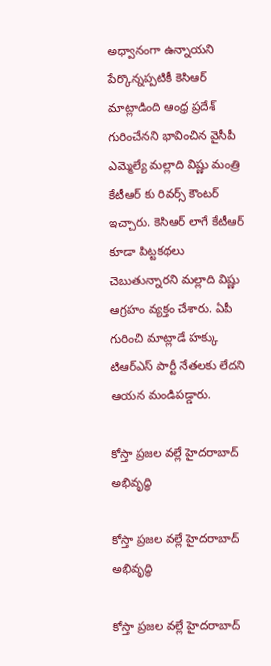అధ్వానంగా ఉన్నాయని పేర్కొన్నప్పటికీ కెసిఆర్ మాట్లాడింది ఆంధ్ర ప్రదేశ్ గురించేనని భావించిన వైసీపీ ఎమ్మెల్యే మల్లాది విష్ణు మంత్రి కేటీఆర్ కు రివర్స్ కౌంటర్ ఇచ్చారు. కెసిఆర్ లాగే కేటీఆర్ కూడా పిట్టకథలు చెబుతున్నారని మల్లాది విష్ణు ఆగ్రహం వ్యక్తం చేశారు. ఏపీ గురించి మాట్లాడే హక్కు టిఆర్ఎస్ పార్టీ నేతలకు లేదని ఆయన మండిపడ్డారు.

కోస్తా ప్రజల వల్లే హైదరాబాద్ అభివృద్ధి

కోస్తా ప్రజల వల్లే హైదరాబాద్ అభివృద్ధి

కోస్తా ప్రజల వల్లే హైదరాబాద్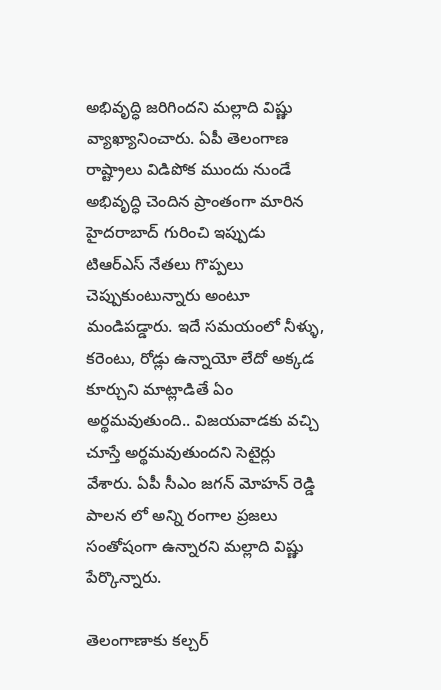అభివృద్ధి జరిగిందని మల్లాది విష్ణు వ్యాఖ్యానించారు. ఏపీ తెలంగాణ రాష్ట్రాలు విడిపోక ముందు నుండే అభివృద్ధి చెందిన ప్రాంతంగా మారిన హైదరాబాద్ గురించి ఇప్పుడు టిఆర్ఎస్ నేతలు గొప్పలు చెప్పుకుంటున్నారు అంటూ మండిపడ్డారు. ఇదే సమయంలో నీళ్ళు, కరెంటు, రోడ్లు ఉన్నాయో లేదో అక్కడ కూర్చుని మాట్లాడితే ఏం అర్థమవుతుంది.. విజయవాడకు వచ్చి చూస్తే అర్థమవుతుందని సెటైర్లు వేశారు. ఏపీ సీఎం జగన్ మోహన్ రెడ్డి పాలన లో అన్ని రంగాల ప్రజలు సంతోషంగా ఉన్నారని మల్లాది విష్ణు పేర్కొన్నారు.

తెలంగాణాకు కల్చర్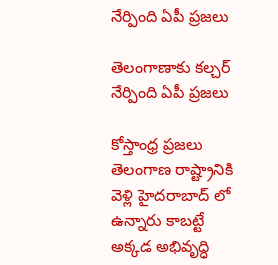నేర్పింది ఏపీ ప్రజలు

తెలంగాణాకు కల్చర్ నేర్పింది ఏపీ ప్రజలు

కోస్తాంధ్ర ప్రజలు తెలంగాణ రాష్ట్రానికి వెళ్లి హైదరాబాద్ లో ఉన్నారు కాబట్టే అక్కడ అభివృద్ధి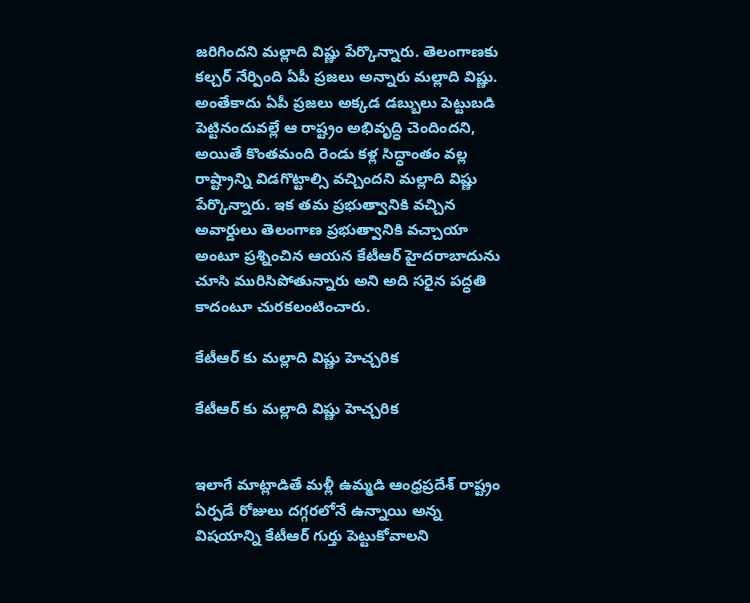జరిగిందని మల్లాది విష్ణు పేర్కొన్నారు. తెలంగాణకు కల్చర్ నేర్పింది ఏపీ ప్రజలు అన్నారు మల్లాది విష్ణు. అంతేకాదు ఏపీ ప్రజలు అక్కడ డబ్బులు పెట్టుబడి పెట్టినందువల్లే ఆ రాష్ట్రం అభివృద్ధి చెందిందని, అయితే కొంతమంది రెండు కళ్ల సిద్ధాంతం వల్ల రాష్ట్రాన్ని విడగొట్టాల్సి వచ్చిందని మల్లాది విష్ణు పేర్కొన్నారు. ఇక తమ ప్రభుత్వానికి వచ్చిన అవార్డులు తెలంగాణ ప్రభుత్వానికి వచ్చాయా అంటూ ప్రశ్నించిన ఆయన కేటీఆర్ హైదరాబాదును చూసి మురిసిపోతున్నారు అని అది సరైన పద్ధతి కాదంటూ చురకలంటించారు.

కేటీఆర్ కు మల్లాది విష్ణు హెచ్చరిక

కేటీఆర్ కు మల్లాది విష్ణు హెచ్చరిక


ఇలాగే మాట్లాడితే మళ్లీ ఉమ్మడి ఆంధ్రప్రదేశ్ రాష్ట్రం ఏర్పడే రోజులు దగ్గరలోనే ఉన్నాయి అన్న విషయాన్ని కేటీఆర్ గుర్తు పెట్టుకోవాలని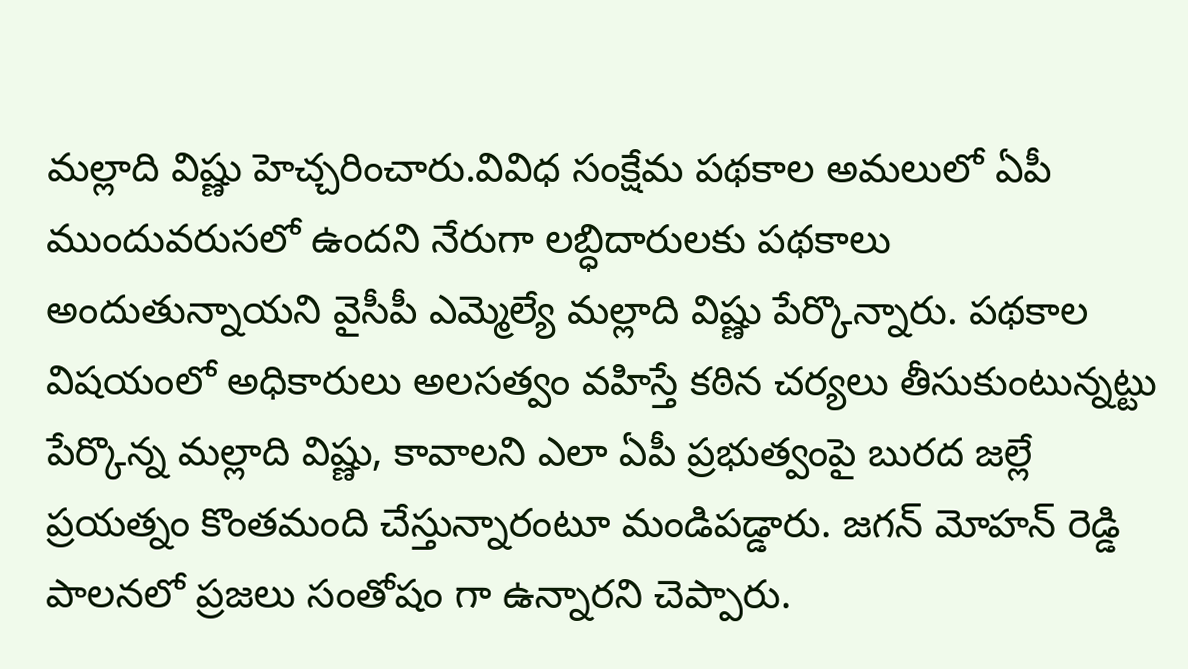మల్లాది విష్ణు హెచ్చరించారు.వివిధ సంక్షేమ పథకాల అమలులో ఏపీ ముందువరుసలో ఉందని నేరుగా లబ్ధిదారులకు పథకాలు అందుతున్నాయని వైసీపీ ఎమ్మెల్యే మల్లాది విష్ణు పేర్కొన్నారు. పథకాల విషయంలో అధికారులు అలసత్వం వహిస్తే కఠిన చర్యలు తీసుకుంటున్నట్టు పేర్కొన్న మల్లాది విష్ణు, కావాలని ఎలా ఏపీ ప్రభుత్వంపై బురద జల్లే ప్రయత్నం కొంతమంది చేస్తున్నారంటూ మండిపడ్డారు. జగన్ మోహన్ రెడ్డి పాలనలో ప్రజలు సంతోషం గా ఉన్నారని చెప్పారు.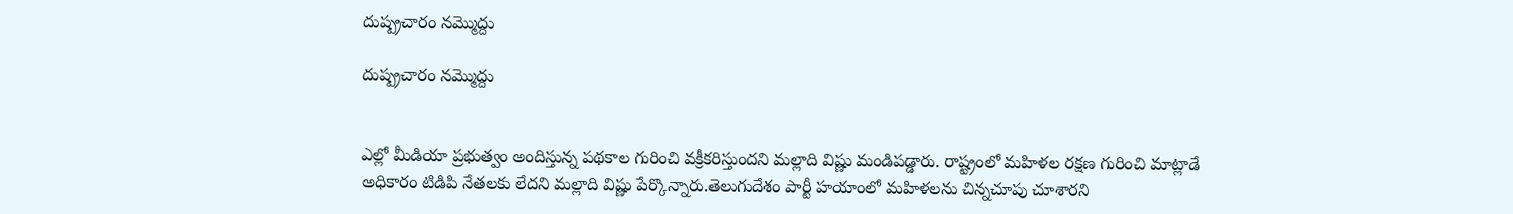దుష్ప్రచారం నమ్మొద్దు

దుష్ప్రచారం నమ్మొద్దు


ఎల్లో మీడియా ప్రభుత్వం అందిస్తున్న పథకాల గురించి వక్రీకరిస్తుందని మల్లాది విష్ణు మండిపడ్డారు. రాష్ట్రంలో మహిళల రక్షణ గురించి మాట్లాడే అధికారం టిడిపి నేతలకు లేదని మల్లాది విష్ణు పేర్కొన్నారు.తెలుగుదేశం పార్టీ హయాంలో మహిళలను చిన్నచూపు చూశారని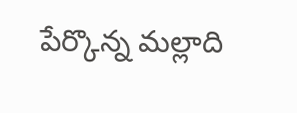పేర్కొన్న మల్లాది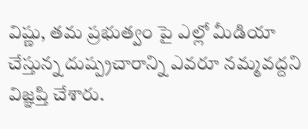విష్ణు, తమ ప్రభుత్వం పై ఎల్లో మీడియా చేస్తున్న దుష్ప్రచారాన్ని ఎవరూ నమ్మవద్దని విజ్ఞప్తి చేశారు.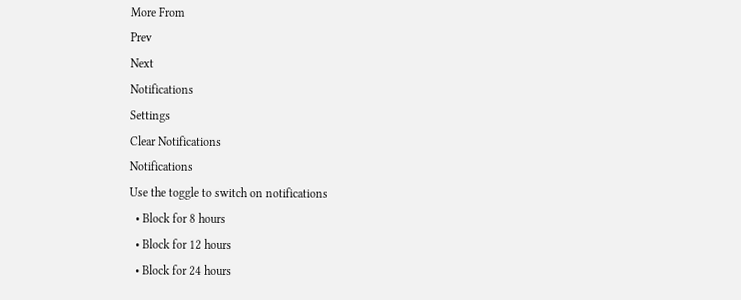More From
Prev
Next
Notifications
Settings
Clear Notifications
Notifications
Use the toggle to switch on notifications
  • Block for 8 hours
  • Block for 12 hours
  • Block for 24 hours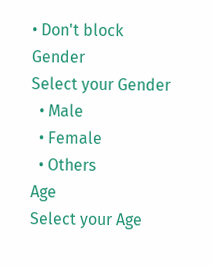• Don't block
Gender
Select your Gender
  • Male
  • Female
  • Others
Age
Select your Age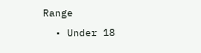Range
  • Under 18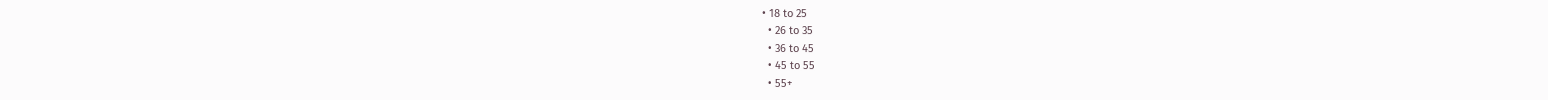• 18 to 25
  • 26 to 35
  • 36 to 45
  • 45 to 55
  • 55+